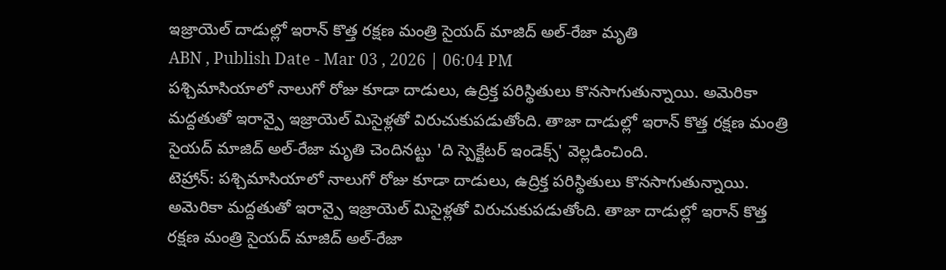ఇజ్రాయెల్ దాడుల్లో ఇరాన్ కొత్త రక్షణ మంత్రి సైయద్ మాజిద్ అల్-రేజా మృతి
ABN , Publish Date - Mar 03 , 2026 | 06:04 PM
పశ్చిమాసియాలో నాలుగో రోజు కూడా దాడులు, ఉద్రిక్త పరిస్థితులు కొనసాగుతున్నాయి. అమెరికా మద్దతుతో ఇరాన్పై ఇజ్రాయెల్ మిసైళ్లతో విరుచుకుపడుతోంది. తాజా దాడుల్లో ఇరాన్ కొత్త రక్షణ మంత్రి సైయద్ మాజిద్ అల్-రేజా మృతి చెందినట్టు 'ది స్పెక్టేటర్ ఇండెక్స్' వెల్లడించింది.
టెహ్రాన్: పశ్చిమాసియాలో నాలుగో రోజు కూడా దాడులు, ఉద్రిక్త పరిస్థితులు కొనసాగుతున్నాయి. అమెరికా మద్దతుతో ఇరాన్పై ఇజ్రాయెల్ మిసైళ్లతో విరుచుకుపడుతోంది. తాజా దాడుల్లో ఇరాన్ కొత్త రక్షణ మంత్రి సైయద్ మాజిద్ అల్-రేజా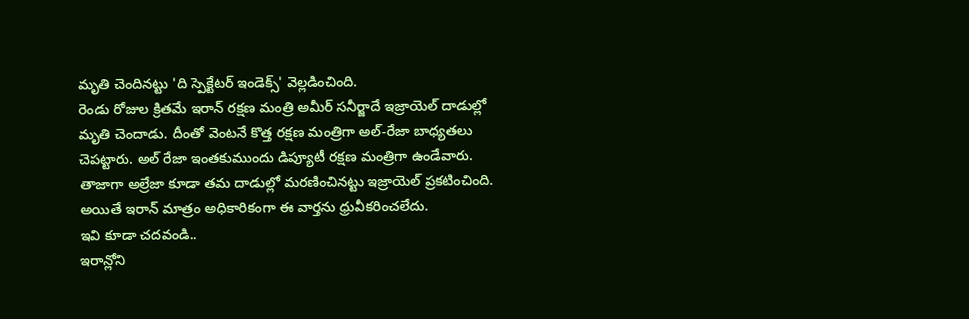మృతి చెందినట్టు 'ది స్పెక్టేటర్ ఇండెక్స్' వెల్లడించింది.
రెండు రోజుల క్రితమే ఇరాన్ రక్షణ మంత్రి అమీర్ సనీర్జాదే ఇజ్రాయెల్ దాడుల్లో మృతి చెందాడు. దీంతో వెంటనే కొత్త రక్షణ మంత్రిగా అల్-రేజా బాధ్యతలు చెపట్టారు. అల్ రేజా ఇంతకుముందు డిప్యూటీ రక్షణ మంత్రిగా ఉండేవారు. తాజాగా అల్రేజా కూడా తమ దాడుల్లో మరణించినట్టు ఇజ్రాయెల్ ప్రకటించింది. అయితే ఇరాన్ మాత్రం అధికారికంగా ఈ వార్తను ధ్రువీకరించలేదు.
ఇవి కూడా చదవండి..
ఇరాన్లోని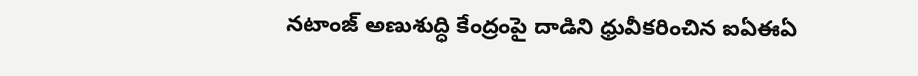నటాంజ్ అణుశుద్ధి కేంద్రంపై దాడిని ధ్రువీకరించిన ఐఏఈఏ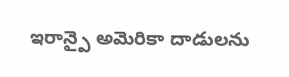ఇరాన్పై అమెరికా దాడులను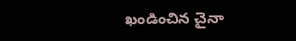ఖండించిన చైనా